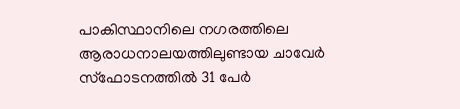പാകിസ്ഥാനിലെ നഗരത്തിലെ ആരാധനാലയത്തിലുണ്ടായ ചാവേർ സ്ഫോടനത്തിൽ 31 പേർ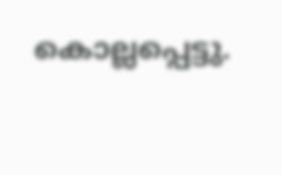കൊല്ലപ്പെട്ടു.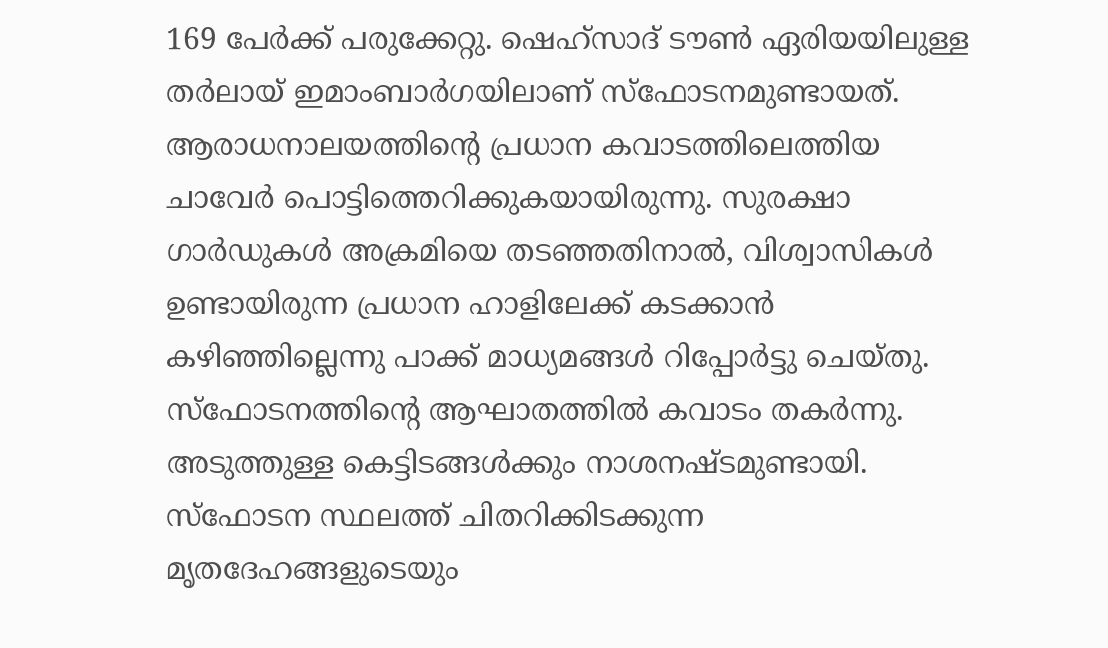169 പേർക്ക് പരുക്കേറ്റു. ഷെഹ്സാദ് ടൗൺ ഏരിയയിലുള്ള തർലായ് ഇമാംബാർഗയിലാണ് സ്ഫോടനമുണ്ടായത്.
ആരാധനാലയത്തിന്റെ പ്രധാന കവാടത്തിലെത്തിയ ചാവേർ പൊട്ടിത്തെറിക്കുകയായിരുന്നു. സുരക്ഷാ ഗാർഡുകൾ അക്രമിയെ തടഞ്ഞതിനാൽ, വിശ്വാസികൾ ഉണ്ടായിരുന്ന പ്രധാന ഹാളിലേക്ക് കടക്കാൻ കഴിഞ്ഞില്ലെന്നു പാക്ക് മാധ്യമങ്ങൾ റിപ്പോർട്ടു ചെയ്തു.
സ്ഫോടനത്തിന്റെ ആഘാതത്തിൽ കവാടം തകർന്നു. അടുത്തുള്ള കെട്ടിടങ്ങൾക്കും നാശനഷ്ടമുണ്ടായി. സ്ഫോടന സ്ഥലത്ത് ചിതറിക്കിടക്കുന്ന മൃതദേഹങ്ങളുടെയും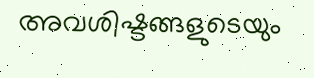അവശിഷ്ടങ്ങളുടെയും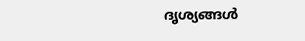ദൃശ്യങ്ങൾ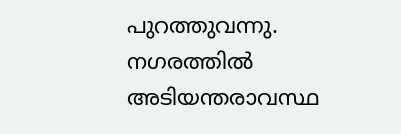പുറത്തുവന്നു. നഗരത്തിൽ അടിയന്തരാവസ്ഥ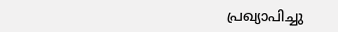പ്രഖ്യാപിച്ചു